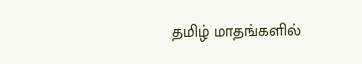தமிழ் மாதங்களில்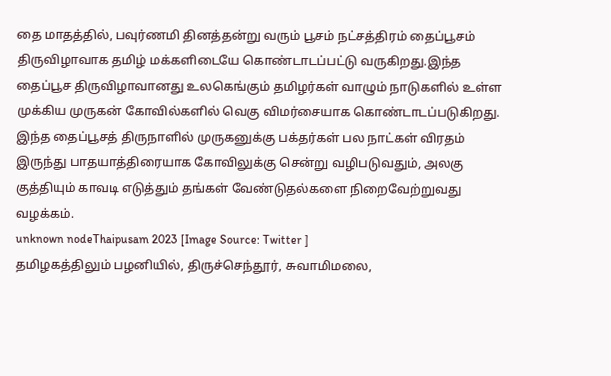தை மாதத்தில், பவுர்ணமி தினத்தன்று வரும் பூசம் நட்சத்திரம் தைப்பூசம் திருவிழாவாக தமிழ் மக்களிடையே கொண்டாடப்பட்டு வருகிறது.இந்த தைப்பூச திருவிழாவானது உலகெங்கும் தமிழர்கள் வாழும் நாடுகளில் உள்ள முக்கிய முருகன் கோவில்களில் வெகு விமர்சையாக கொண்டாடப்படுகிறது. இந்த தைப்பூசத் திருநாளில் முருகனுக்கு பக்தர்கள் பல நாட்கள் விரதம் இருந்து பாதயாத்திரையாக கோவிலுக்கு சென்று வழிபடுவதும், அலகு குத்தியும் காவடி எடுத்தும் தங்கள் வேண்டுதல்களை நிறைவேற்றுவது வழக்கம்.
unknown nodeThaipusam 2023 [Image Source: Twitter ]
தமிழகத்திலும் பழனியில், திருச்செந்தூர், சுவாமிமலை,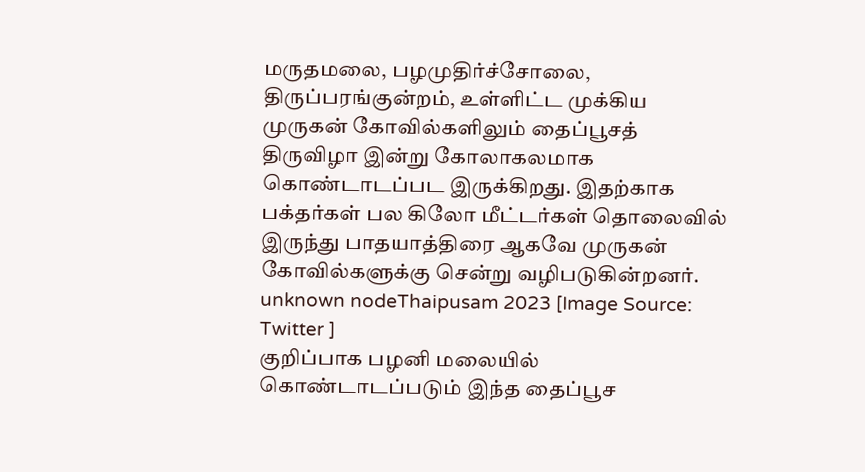மருதமலை, பழமுதிர்ச்சோலை, திருப்பரங்குன்றம், உள்ளிட்ட முக்கிய முருகன் கோவில்களிலும் தைப்பூசத் திருவிழா இன்று கோலாகலமாக கொண்டாடப்பட இருக்கிறது. இதற்காக பக்தர்கள் பல கிலோ மீட்டர்கள் தொலைவில் இருந்து பாதயாத்திரை ஆகவே முருகன் கோவில்களுக்கு சென்று வழிபடுகின்றனர்.
unknown nodeThaipusam 2023 [Image Source: Twitter ]
குறிப்பாக பழனி மலையில் கொண்டாடப்படும் இந்த தைப்பூச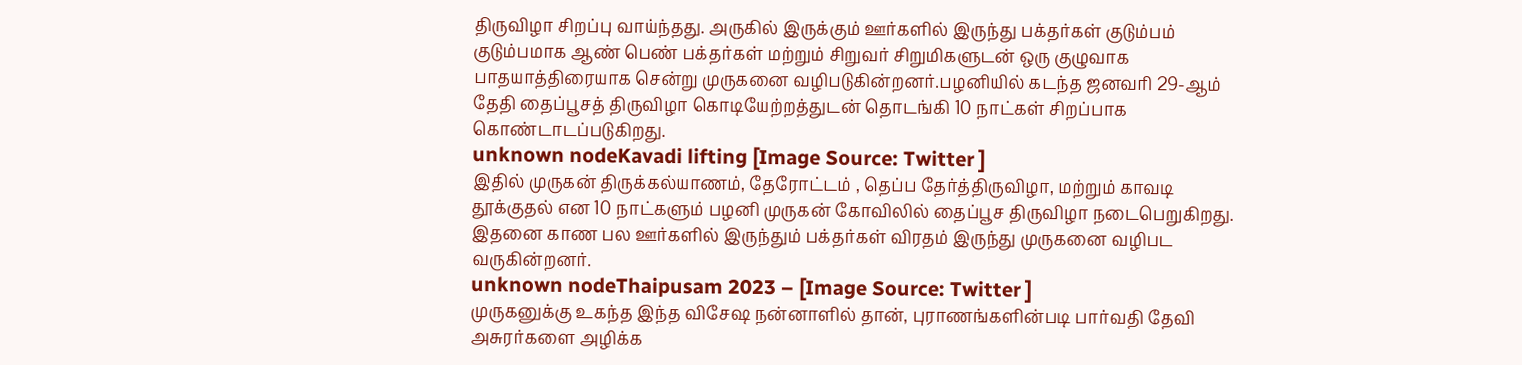திருவிழா சிறப்பு வாய்ந்தது. அருகில் இருக்கும் ஊர்களில் இருந்து பக்தர்கள் குடும்பம் குடும்பமாக ஆண் பெண் பக்தர்கள் மற்றும் சிறுவர் சிறுமிகளுடன் ஒரு குழுவாக பாதயாத்திரையாக சென்று முருகனை வழிபடுகின்றனர்.பழனியில் கடந்த ஜனவரி 29-ஆம் தேதி தைப்பூசத் திருவிழா கொடியேற்றத்துடன் தொடங்கி 10 நாட்கள் சிறப்பாக கொண்டாடப்படுகிறது.
unknown nodeKavadi lifting [Image Source: Twitter ]
இதில் முருகன் திருக்கல்யாணம், தேரோட்டம் , தெப்ப தேர்த்திருவிழா, மற்றும் காவடி தூக்குதல் என 10 நாட்களும் பழனி முருகன் கோவிலில் தைப்பூச திருவிழா நடைபெறுகிறது. இதனை காண பல ஊர்களில் இருந்தும் பக்தர்கள் விரதம் இருந்து முருகனை வழிபட வருகின்றனர்.
unknown nodeThaipusam 2023 – [Image Source: Twitter ]
முருகனுக்கு உகந்த இந்த விசேஷ நன்னாளில் தான், புராணங்களின்படி பார்வதி தேவி அசுரர்களை அழிக்க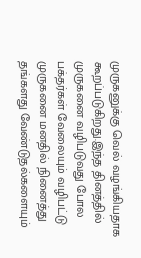முருகனுக்கு வெல் வழங்கியதாக கூறப்படுகிறது.இந்த தினத்தில் முருகனை வழிபடுவது போல பக்தர்கள் வேலையும் வழிபட்டு முருகனை மனதில் நினைத்து தங்களது வேண்டுதல்களையும்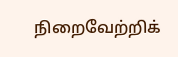நிறைவேற்றிக்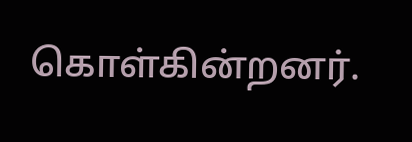கொள்கின்றனர்.